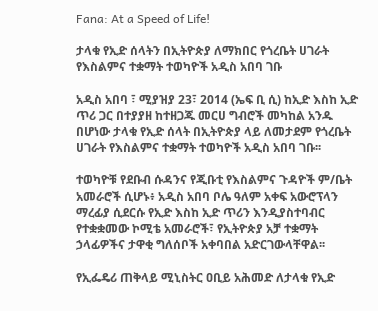Fana: At a Speed of Life!

ታላቁ የኢድ ሰላትን በኢትዮጵያ ለማክበር የጎረቤት ሀገራት የእስልምና ተቋማት ተወካዮች አዲስ አበባ ገቡ

አዲስ አበባ ፣ ሚያዝያ 23፣ 2014 (ኤፍ ቢ ሲ) ከኢድ እስከ ኢድ ጥሪ ጋር በተያያዘ ከተዘጋጁ መርሀ ግብሮች መካከል አንዱ በሆነው ታላቁ የኢድ ሰላት በኢትዮጵያ ላይ ለመታደም የጎረቤት ሀገራት የእስልምና ተቋማት ተወካዮች አዲስ አበባ ገቡ፡፡

ተወካዮቹ የደቡብ ሱዳንና የጂቡቲ የእስልምና ጉዳዮች ም/ቤት አመራሮች ሲሆኑ፥ አዲስ አበባ ቦሌ ዓለም አቀፍ አውሮፕላን ማረፊያ ሲደርሱ የኢድ እስከ ኢድ ጥሪን እንዲያስተባብር የተቋቋመው ኮሚቴ አመራሮች፣ የኢትዮጵያ አቻ ተቋማት ኃላፊዎችና ታዋቂ ግለሰቦች አቀባበል አድርገውላቸዋል፡፡

የኢፌዴሪ ጠቅላይ ሚኒስትር ዐቢይ አሕመድ ለታላቁ የኢድ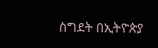ስግደት በኢትዮጵያ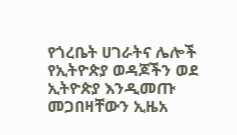የጎረቤት ሀገራትና ሌሎች የኢትዮጵያ ወዳጆችን ወደ ኢትዮጵያ እንዲመጡ መጋበዛቸውን ኢዜአ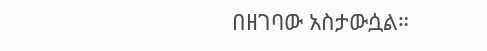በዘገባው አስታውሷል።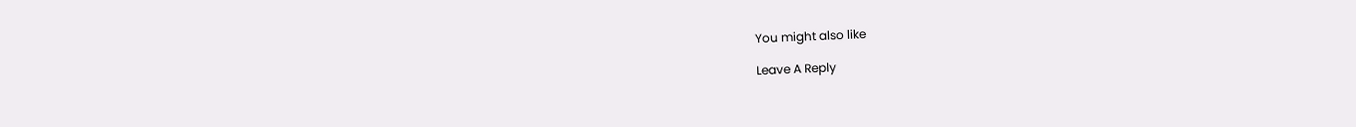You might also like

Leave A Reply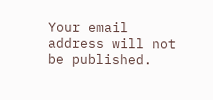Your email address will not be published.